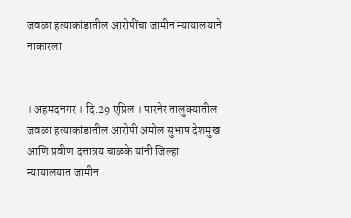जवळा हत्याकांडातील आरोपींचा जामीन न्यायालयाने नाकारला


। अहमदनगर । दि.29 एप्रिल । पारनेर तालुक्यातील जवळा हत्याकांडातील आरोपी अमोल सुभाष देशमुख आणि प्रवीण दत्तात्रय चाळके यांनी जिल्हा न्यायालयात जामीन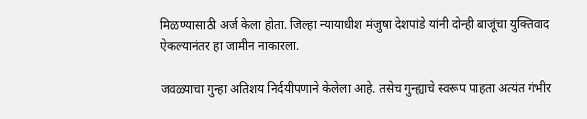मिळण्यासाठी अर्ज केला होता. जिल्हा न्यायाधीश मंजुषा देशपांडे यांनी दोन्ही बाजूंचा युक्तिवाद ऐकल्यानंतर हा जामीन नाकारला.

जवळ्याचा गुन्हा अतिशय निर्दयीपणाने केलेला आहे. तसेच गुन्ह्याचे स्वरूप पाहता अत्यंत गंभीर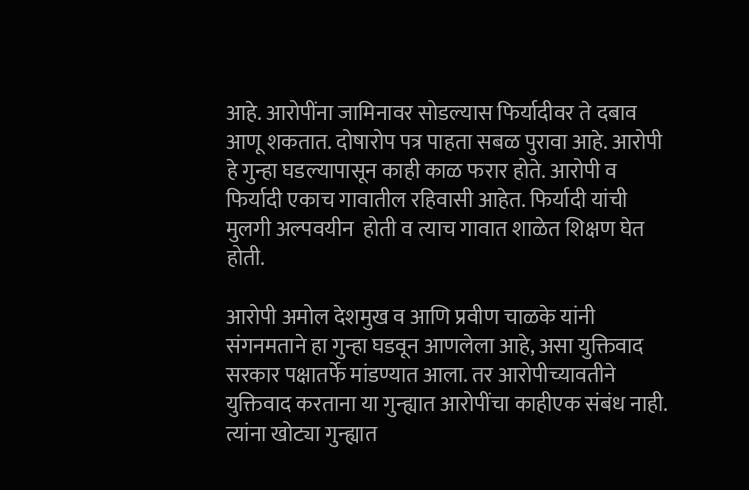आहे. आरोपींना जामिनावर सोडल्यास फिर्यादीवर ते दबाव आणू शकतात. दोषारोप पत्र पाहता सबळ पुरावा आहे. आरोपी हे गुन्हा घडल्यापासून काही काळ फरार होते. आरोपी व फिर्यादी एकाच गावातील रहिवासी आहेत. फिर्यादी यांची मुलगी अल्पवयीन  होती व त्याच गावात शाळेत शिक्षण घेत होती.

आरोपी अमोल देशमुख व आणि प्रवीण चाळके यांनी संगनमताने हा गुन्हा घडवून आणलेला आहे, असा युक्तिवाद सरकार पक्षातर्फे मांडण्यात आला. तर आरोपीच्यावतीने युक्तिवाद करताना या गुन्ह्यात आरोपींचा काहीएक संबंध नाही. त्यांना खोट्या गुन्ह्यात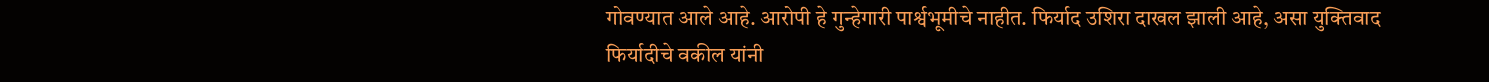गोवण्यात आले आहे. आरोपी हे गुन्हेगारी पार्श्वभूमीचे नाहीत. फिर्याद उशिरा दाखल झाली आहे, असा युक्तिवाद फिर्यादीचे वकील यांनी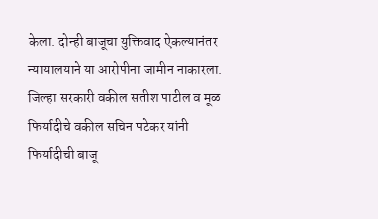केला. दोन्ही बाजूचा युक्तिवाद ऐकल्यानंतर न्यायालयाने या आरोपीना जामीन नाकारला. जिल्हा सरकारी वकील सतीश पाटील व मूळ फिर्यादीचे वकील सचिन पटेकर यांनी फिर्यादीची बाजू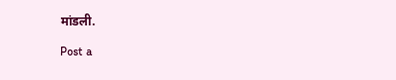मांडली.

Post a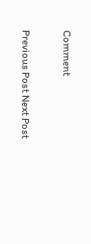Comment

Previous Post Next Post